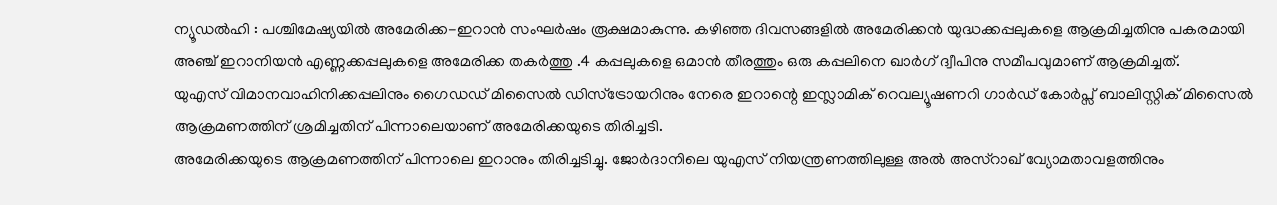ന്യൂഡൽഹി : പശ്ചിമേഷ്യയിൽ അമേരിക്ക-ഇറാൻ സംഘർഷം രൂക്ഷമാകുന്നു. കഴിഞ്ഞ ദിവസങ്ങളിൽ അമേരിക്കൻ യുദ്ധക്കപ്പലുകളെ ആക്രമിച്ചതിനു പകരമായി അഞ്ച് ഇറാനിയൻ എണ്ണക്കപ്പലുകളെ അമേരിക്ക തകർത്തു .4 കപ്പലുകളെ ഒമാൻ തീരത്തും ഒരു കപ്പലിനെ ഖാർഗ് ദ്വീപിനു സമീപവുമാണ് ആക്രമിച്ചത്.
യുഎസ് വിമാനവാഹിനിക്കപ്പലിനും ഗൈഡഡ് മിസൈൽ ഡിസ്ട്രോയറിനും നേരെ ഇറാന്റെ ഇസ്ലാമിക് റെവല്യൂഷണറി ഗാർഡ് കോർപ്സ് ബാലിസ്റ്റിക് മിസൈൽ ആക്രമണത്തിന് ശ്രമിച്ചതിന് പിന്നാലെയാണ് അമേരിക്കയുടെ തിരിച്ചടി.
അമേരിക്കയുടെ ആക്രമണത്തിന് പിന്നാലെ ഇറാനും തിരിച്ചടിച്ചു. ജോർദാനിലെ യുഎസ് നിയന്ത്രണത്തിലുള്ള അൽ അസ്റാഖ് വ്യോമതാവളത്തിനും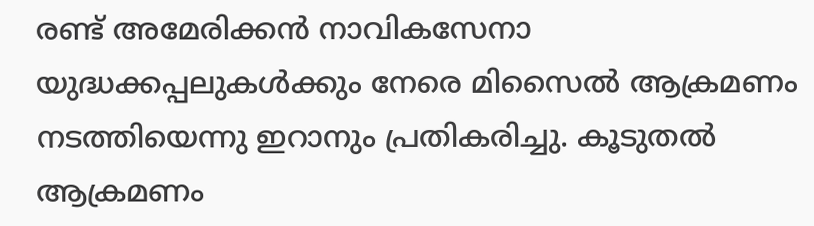രണ്ട് അമേരിക്കൻ നാവികസേനാ യുദ്ധക്കപ്പലുകൾക്കും നേരെ മിസൈൽ ആക്രമണം നടത്തിയെന്നു ഇറാനും പ്രതികരിച്ചു. കൂടുതൽ ആക്രമണം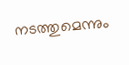നടത്തുമെന്നും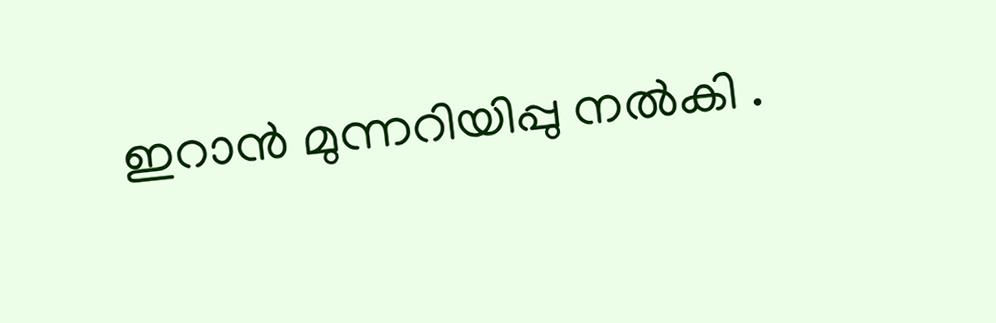ഇറാൻ മുന്നറിയിപ്പു നൽകി .